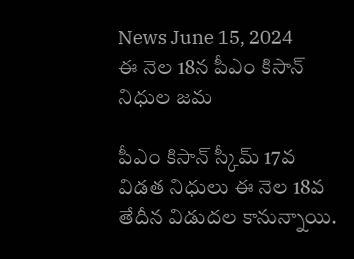News June 15, 2024
ఈ నెల 18న పీఎం కిసాన్ నిధుల జమ

పీఎం కిసాన్ స్కీమ్ 17వ విడత నిధులు ఈ నెల 18వ తేదీన విడుదల కానున్నాయి.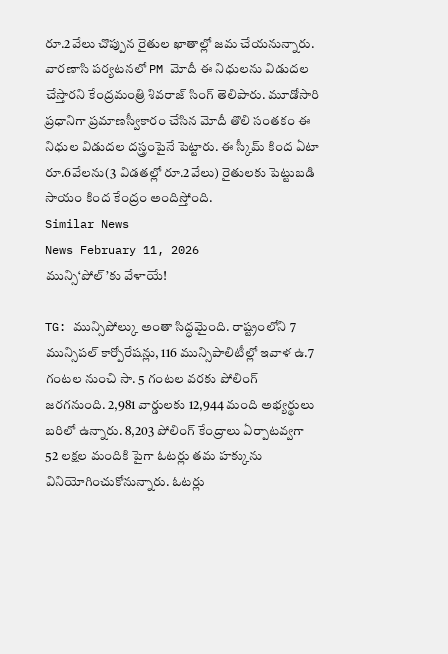రూ.2వేలు చొప్పున రైతుల ఖాతాల్లో జమ చేయనున్నారు. వారణాసి పర్యటనలో PM మోదీ ఈ నిధులను విడుదల చేస్తారని కేంద్రమంత్రి శివరాజ్ సింగ్ తెలిపారు. మూడోసారి ప్రధానిగా ప్రమాణస్వీకారం చేసిన మోదీ తొలి సంతకం ఈ నిధుల విడుదల దస్త్రంపైనే పెట్టారు. ఈ స్కీమ్ కింద ఏటా రూ.6వేలను(3 విడతల్లో రూ.2వేలు) రైతులకు పెట్టుబడి సాయం కింద కేంద్రం అందిస్తోంది.
Similar News
News February 11, 2026
మున్సి‘పోల్’కు వేళాయే!

TG: మున్సిపోల్కు అంతా సిద్ధమైంది. రాష్ట్రంలోని 7 మున్సిపల్ కార్పోరేషన్లు, 116 మున్సిపాలిటీల్లో ఇవాళ ఉ.7 గంటల నుంచి సా. 5 గంటల వరకు పోలింగ్ జరగనుంది. 2,981 వార్డులకు 12,944 మంది అభ్యర్థులు బరిలో ఉన్నారు. 8,203 పోలింగ్ కేంద్రాలు ఏర్పాటవ్వగా 52 లక్షల మందికి పైగా ఓటర్లు తమ హక్కును వినియోగించుకోనున్నారు. ఓటర్లు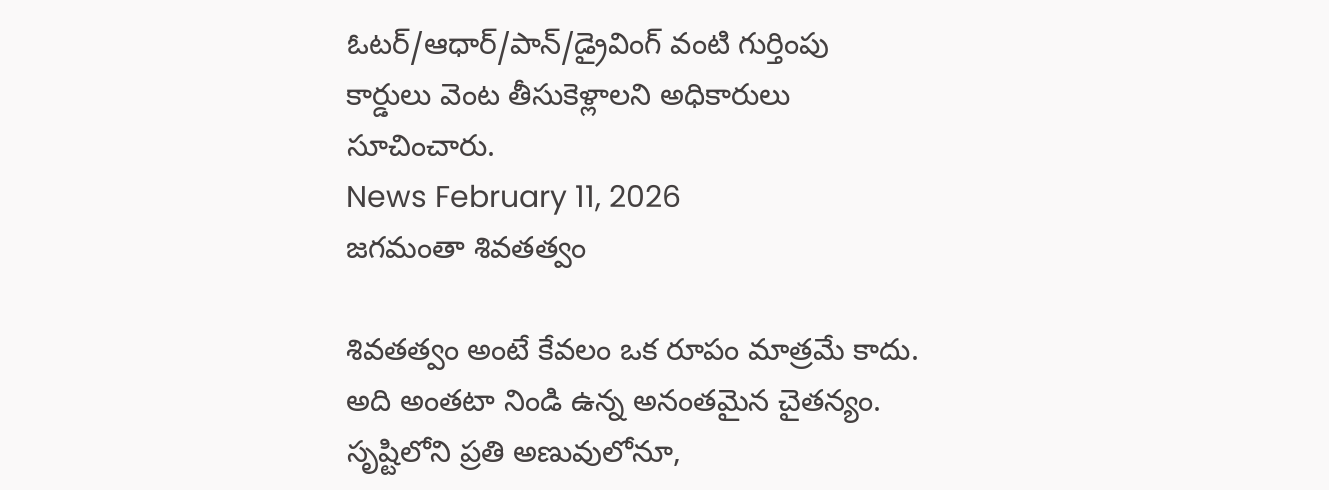ఓటర్/ఆధార్/పాన్/డ్రైవింగ్ వంటి గుర్తింపు కార్డులు వెంట తీసుకెళ్లాలని అధికారులు సూచించారు.
News February 11, 2026
జగమంతా శివతత్వం

శివతత్వం అంటే కేవలం ఒక రూపం మాత్రమే కాదు. అది అంతటా నిండి ఉన్న అనంతమైన చైతన్యం. సృష్టిలోని ప్రతి అణువులోనూ,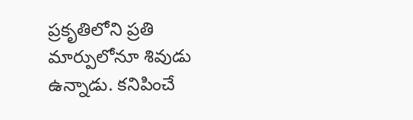ప్రకృతిలోని ప్రతి మార్పులోనూ శివుడు ఉన్నాడు. కనిపించే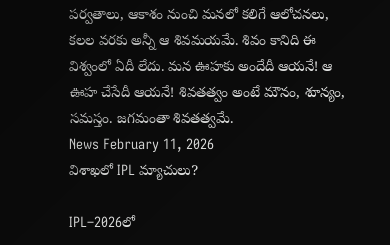పర్వతాలు, ఆకాశం నుంచి మనలో కలిగే ఆలోచనలు, కలల వరకు అన్నీ ఆ శివమయమే. శివం కానిది ఈ విశ్వంలో ఏదీ లేదు. మన ఊహకు అందేదీ ఆయనే! ఆ ఊహ చేసేదీ ఆయనే! శివతత్వం అంటే మౌనం, శూన్యం, సమస్తం. జగమంతా శివతత్వమే.
News February 11, 2026
విశాఖలో IPL మ్యాచులు?

IPL–2026లో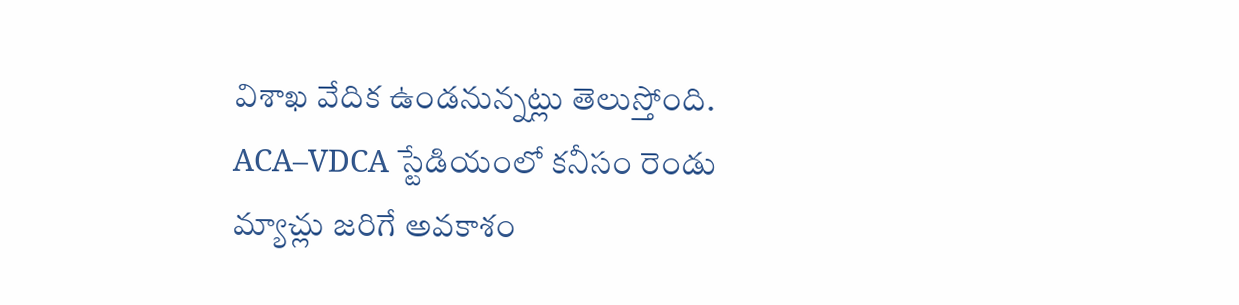విశాఖ వేదిక ఉండనున్నట్లు తెలుస్తోంది. ACA–VDCA స్టేడియంలో కనీసం రెండు మ్యాచ్లు జరిగే అవకాశం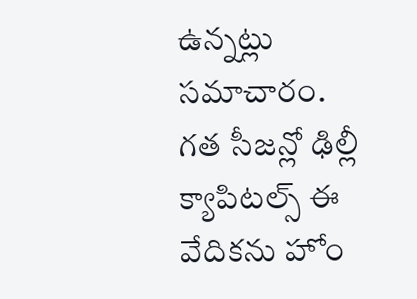ఉన్నట్లు సమాచారం. గత సీజన్లో ఢిల్లీ క్యాపిటల్స్ ఈ వేదికను హోం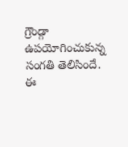గ్రౌండ్గా ఉపయోగించుకున్న సంగతి తెలిసిందే. ఈ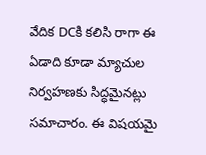వేదిక DCకి కలిసి రాగా ఈ ఏడాది కూడా మ్యాచుల నిర్వహణకు సిద్ధమైనట్లు సమాచారం. ఈ విషయమై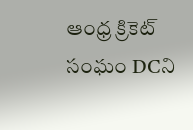ఆంధ్ర క్రికెట్ సంఘం DCని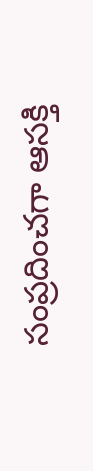సంప్రదించగా ఆసక్తి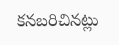కనబరిచినట్లు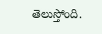తెలుస్తోంది.